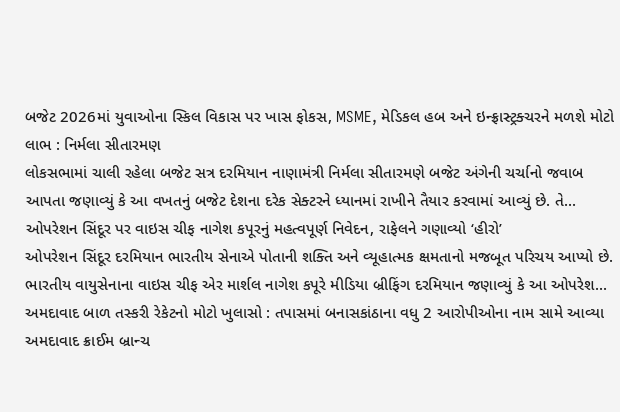બજેટ 2026માં યુવાઓના સ્કિલ વિકાસ પર ખાસ ફોકસ, MSME, મેડિકલ હબ અને ઇન્ફ્રાસ્ટ્રક્ચરને મળશે મોટો લાભ : નિર્મલા સીતારમણ
લોકસભામાં ચાલી રહેલા બજેટ સત્ર દરમિયાન નાણામંત્રી નિર્મલા સીતારમણે બજેટ અંગેની ચર્ચાનો જવાબ આપતા જણાવ્યું કે આ વખતનું બજેટ દેશના દરેક સેક્ટરને ધ્યાનમાં રાખીને તૈયાર કરવામાં આવ્યું છે. તે...
ઓપરેશન સિંદૂર પર વાઇસ ચીફ નાગેશ કપૂરનું મહત્વપૂર્ણ નિવેદન, રાફેલને ગણાવ્યો ‘હીરો’
ઓપરેશન સિંદૂર દરમિયાન ભારતીય સેનાએ પોતાની શક્તિ અને વ્યૂહાત્મક ક્ષમતાનો મજબૂત પરિચય આપ્યો છે. ભારતીય વાયુસેનાના વાઇસ ચીફ એર માર્શલ નાગેશ કપૂરે મીડિયા બ્રીફિંગ દરમિયાન જણાવ્યું કે આ ઓપરેશ...
અમદાવાદ બાળ તસ્કરી રેકેટનો મોટો ખુલાસો : તપાસમાં બનાસકાંઠાના વધુ 2 આરોપીઓના નામ સામે આવ્યા
અમદાવાદ ક્રાઈમ બ્રાન્ચ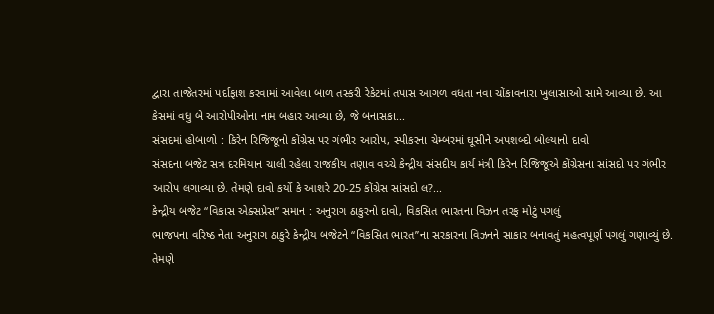દ્વારા તાજેતરમાં પર્દાફાશ કરવામાં આવેલા બાળ તસ્કરી રેકેટમાં તપાસ આગળ વધતા નવા ચોંકાવનારા ખુલાસાઓ સામે આવ્યા છે. આ કેસમાં વધુ બે આરોપીઓના નામ બહાર આવ્યા છે, જે બનાસકા...
સંસદમાં હોબાળો : કિરેન રિજિજૂનો કોંગ્રેસ પર ગંભીર આરોપ, સ્પીકરના ચેમ્બરમાં ઘૂસીને અપશબ્દો બોલ્યાનો દાવો
સંસદના બજેટ સત્ર દરમિયાન ચાલી રહેલા રાજકીય તણાવ વચ્ચે કેન્દ્રીય સંસદીય કાર્ય મંત્રી કિરેન રિજિજૂએ કોંગ્રેસના સાંસદો પર ગંભીર આરોપ લગાવ્યા છે. તેમણે દાવો કર્યો કે આશરે 20-25 કોંગ્રેસ સાંસદો લ?...
કેન્દ્રીય બજેટ “વિકાસ એક્સપ્રેસ” સમાન : અનુરાગ ઠાકુરનો દાવો, વિકસિત ભારતના વિઝન તરફ મોટું પગલું
ભાજપના વરિષ્ઠ નેતા અનુરાગ ઠાકુરે કેન્દ્રીય બજેટને “વિકસિત ભારત”ના સરકારના વિઝનને સાકાર બનાવતું મહત્વપૂર્ણ પગલું ગણાવ્યું છે. તેમણે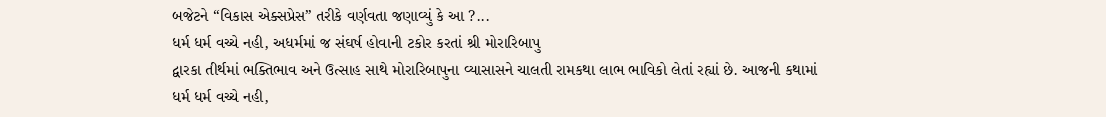બજેટને “વિકાસ એક્સપ્રેસ” તરીકે વર્ણવતા જણાવ્યું કે આ ?...
ધર્મ ધર્મ વચ્ચે નહી, અધર્મમાં જ સંઘર્ષ હોવાની ટકોર કરતાં શ્રી મોરારિબાપુ
દ્વારકા તીર્થમાં ભક્તિભાવ અને ઉત્સાહ સાથે મોરારિબાપુના વ્યાસાસને ચાલતી રામકથા લાભ ભાવિકો લેતાં રહ્યાં છે. આજની કથામાં ધર્મ ધર્મ વચ્ચે નહી,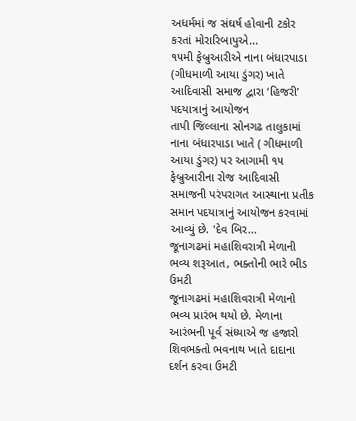અધર્મમાં જ સંઘર્ષ હોવાની ટકોર કરતાં મોરારિબાપુએ...
૧૫મી ફેબ્રુઆરીએ નાના બંધારપાડા (ગીધમાળી આયા ડુંગર) ખાતે આદિવાસી સમાજ દ્વારા ‘હિજરી’ પદયાત્રાનું આયોજન
તાપી જિલ્લાના સોનગઢ તાલુકામાં નાના બંધારપાડા ખાતે ( ગીધમાળી આયા ડુંગર) પર આગામી ૧૫ ફેબ્રુઆરીના રોજ આદિવાસી સમાજની પરંપરાગત આસ્થાના પ્રતીક સમાન પદયાત્રાનું આયોજન કરવામાં આવ્યું છે. 'દેવ બિર...
જૂનાગઢમાં મહાશિવરાત્રી મેળાની ભવ્ય શરૂઆત, ભક્તોની ભારે ભીડ ઉમટી
જૂનાગઢમાં મહાશિવરાત્રી મેળાનો ભવ્ય પ્રારંભ થયો છે. મેળાના આરંભની પૂર્વ સંધ્યાએ જ હજારો શિવભક્તો ભવનાથ ખાતે દાદાના દર્શન કરવા ઉમટી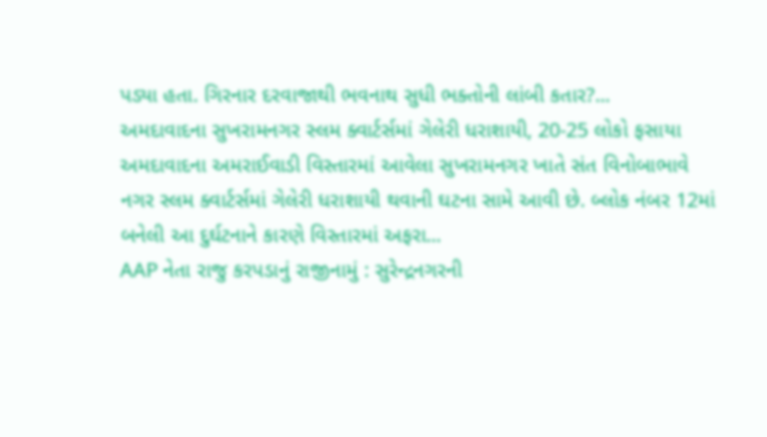પડ્યા હતા. ગિરનાર દરવાજાથી ભવનાથ સુધી ભક્તોની લાંબી કતાર?...
અમદાવાદના સુખરામનગર સ્લમ ક્વાર્ટર્સમાં ગેલેરી ધરાશાયી, 20-25 લોકો ફસાયા
અમદાવાદના અમરાઈવાડી વિસ્તારમાં આવેલા સુખરામનગર ખાતે સંત વિનોબાભાવે નગર સ્લમ ક્વાર્ટર્સમાં ગેલેરી ધરાશાયી થવાની ઘટના સામે આવી છે. બ્લોક નંબર 12માં બનેલી આ દુર્ઘટનાને કારણે વિસ્તારમાં અફરા...
AAP નેતા રાજુ કરપડાનું રાજીનામું : સુરેન્દ્રનગરની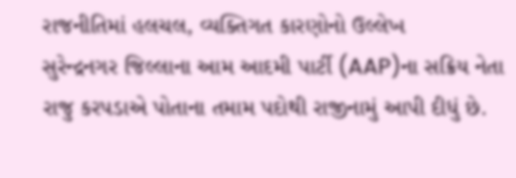રાજનીતિમાં હલચલ, વ્યક્તિગત કારણોનો ઉલ્લેખ
સુરેન્દ્રનગર જિલ્લાના આમ આદમી પાર્ટી (AAP)ના સક્રિય નેતા રાજુ કરપડાએ પોતાના તમામ પદોથી રાજીનામું આપી દીધું છે.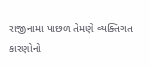રાજીનામા પાછળ તેમણે વ્યક્તિગત કારણોનો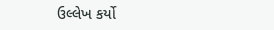ઉલ્લેખ કર્યો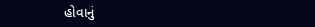હોવાનું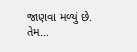જાણવા મળ્યું છે. તેમ...